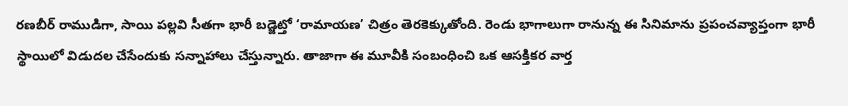రణబీర్ రాముడిగా, సాయి పల్లవి సీతగా భారీ బడ్జెట్తో ‘రామాయణ’ చిత్రం తెరకెక్కుతోంది. రెండు భాగాలుగా రానున్న ఈ సినిమాను ప్రపంచవ్యాప్తంగా భారీ స్థాయిలో విడుదల చేసేందుకు సన్నాహాలు చేస్తున్నారు. తాజాగా ఈ మూవీకి సంబంధించి ఒక ఆసక్తికర వార్త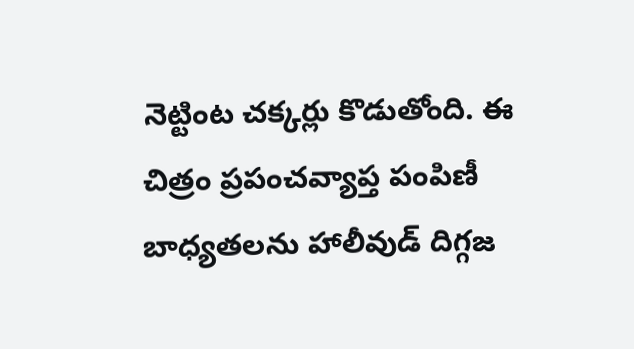నెట్టింట చక్కర్లు కొడుతోంది. ఈ చిత్రం ప్రపంచవ్యాప్త పంపిణీ బాధ్యతలను హాలీవుడ్ దిగ్గజ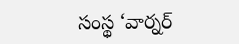సంస్థ ‘వార్నర్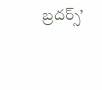బ్రదర్స్’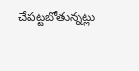చేపట్టబోతున్నట్లు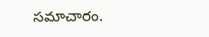సమాచారం.